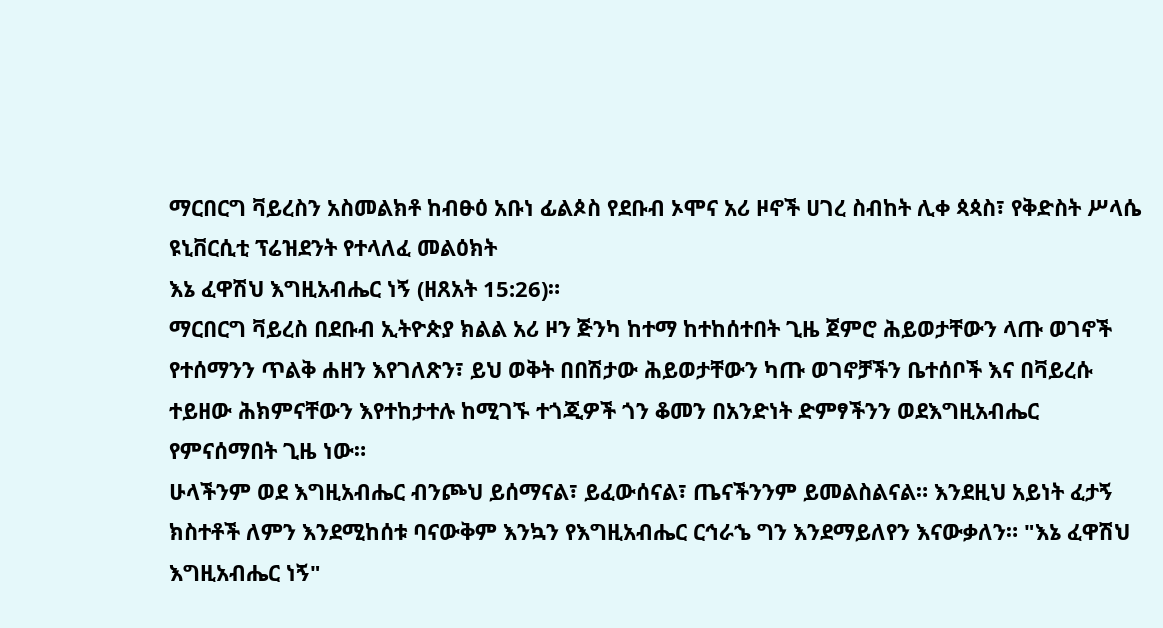ማርበርግ ቫይረስን አስመልክቶ ከብፁዕ አቡነ ፊልጶስ የደቡብ ኦሞና አሪ ዞኖች ሀገረ ስብከት ሊቀ ጳጳስ፣ የቅድስት ሥላሴ ዩኒቨርሲቲ ፕሬዝደንት የተላለፈ መልዕክት
እኔ ፈዋሽህ እግዚአብሔር ነኝ (ዘጸአት 15:26)።
ማርበርግ ቫይረስ በደቡብ ኢትዮጵያ ክልል አሪ ዞን ጅንካ ከተማ ከተከሰተበት ጊዜ ጀምሮ ሕይወታቸውን ላጡ ወገኖች የተሰማንን ጥልቅ ሐዘን እየገለጽን፣ ይህ ወቅት በበሽታው ሕይወታቸውን ካጡ ወገኖቻችን ቤተሰቦች እና በቫይረሱ ተይዘው ሕክምናቸውን እየተከታተሉ ከሚገኙ ተጎጂዎች ጎን ቆመን በአንድነት ድምፃችንን ወደእግዚአብሔር የምናሰማበት ጊዜ ነው።
ሁላችንም ወደ እግዚአብሔር ብንጮህ ይሰማናል፣ ይፈውሰናል፣ ጤናችንንም ይመልስልናል። እንደዚህ አይነት ፈታኝ ክስተቶች ለምን እንደሚከሰቱ ባናውቅም እንኳን የእግዚአብሔር ርኅራኄ ግን እንደማይለየን እናውቃለን። "እኔ ፈዋሽህ እግዚአብሔር ነኝ"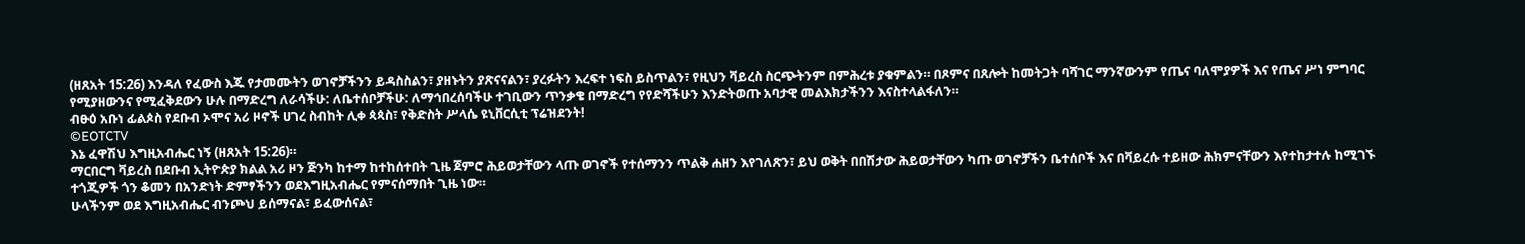(ዘጸአት 15:26) እንዳለ የፈውስ እጁ የታመሙትን ወገኖቻችንን ይዳስስልን፣ ያዘኑትን ያጽናናልን፣ ያረፉትን እረፍተ ነፍስ ይስጥልን፣ የዚህን ቫይረስ ስርጭትንም በምሕረቱ ያቁምልን። በጾምና በጸሎት ከመትጋት ባሻገር ማንኛውንም የጤና ባለሞያዎች እና የጤና ሥነ ምግባር የሚያዘውንና የሚፈቅደውን ሁሉ በማድረግ ለራሳችሁ: ለቤተሰቦቻችሁ: ለማኅበረሰባችሁ ተገቢውን ጥንቃቄ በማድረግ የየድሻችሁን እንድትወጡ አባታዊ መልእክታችንን እናስተላልፋለን።
ብፁዕ አቡነ ፊልጶስ የደቡብ ኦሞና አሪ ዞኖች ሀገረ ስብከት ሊቀ ጳጳስ፣ የቅድስት ሥላሴ ዩኒቨርሲቲ ፕሬዝደንት!
©EOTCTV
እኔ ፈዋሽህ እግዚአብሔር ነኝ (ዘጸአት 15:26)።
ማርበርግ ቫይረስ በደቡብ ኢትዮጵያ ክልል አሪ ዞን ጅንካ ከተማ ከተከሰተበት ጊዜ ጀምሮ ሕይወታቸውን ላጡ ወገኖች የተሰማንን ጥልቅ ሐዘን እየገለጽን፣ ይህ ወቅት በበሽታው ሕይወታቸውን ካጡ ወገኖቻችን ቤተሰቦች እና በቫይረሱ ተይዘው ሕክምናቸውን እየተከታተሉ ከሚገኙ ተጎጂዎች ጎን ቆመን በአንድነት ድምፃችንን ወደእግዚአብሔር የምናሰማበት ጊዜ ነው።
ሁላችንም ወደ እግዚአብሔር ብንጮህ ይሰማናል፣ ይፈውሰናል፣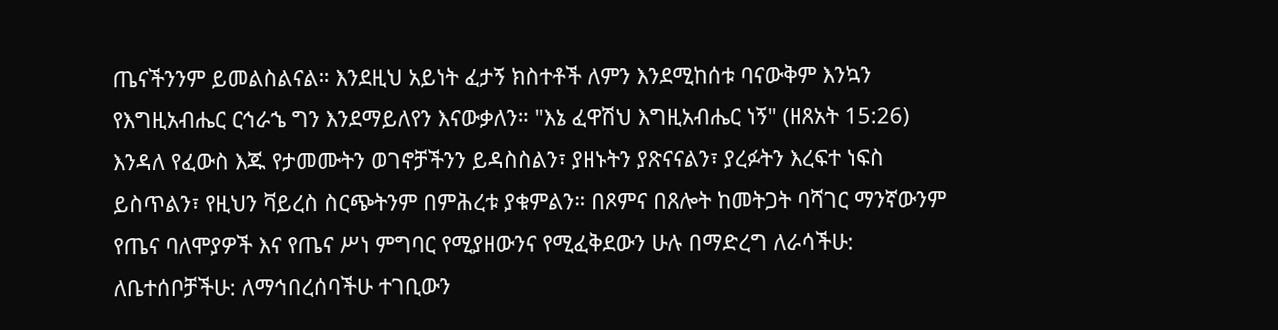ጤናችንንም ይመልስልናል። እንደዚህ አይነት ፈታኝ ክስተቶች ለምን እንደሚከሰቱ ባናውቅም እንኳን የእግዚአብሔር ርኅራኄ ግን እንደማይለየን እናውቃለን። "እኔ ፈዋሽህ እግዚአብሔር ነኝ" (ዘጸአት 15:26) እንዳለ የፈውስ እጁ የታመሙትን ወገኖቻችንን ይዳስስልን፣ ያዘኑትን ያጽናናልን፣ ያረፉትን እረፍተ ነፍስ ይስጥልን፣ የዚህን ቫይረስ ስርጭትንም በምሕረቱ ያቁምልን። በጾምና በጸሎት ከመትጋት ባሻገር ማንኛውንም የጤና ባለሞያዎች እና የጤና ሥነ ምግባር የሚያዘውንና የሚፈቅደውን ሁሉ በማድረግ ለራሳችሁ: ለቤተሰቦቻችሁ: ለማኅበረሰባችሁ ተገቢውን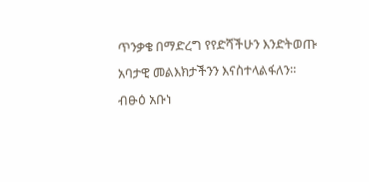ጥንቃቄ በማድረግ የየድሻችሁን እንድትወጡ አባታዊ መልእክታችንን እናስተላልፋለን።
ብፁዕ አቡነ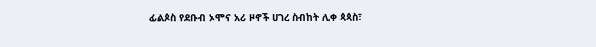ፊልጶስ የደቡብ ኦሞና አሪ ዞኖች ሀገረ ስብከት ሊቀ ጳጳስ፣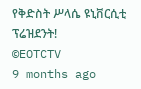የቅድስት ሥላሴ ዩኒቨርሲቲ ፕሬዝደንት!
©EOTCTV
9 months ago